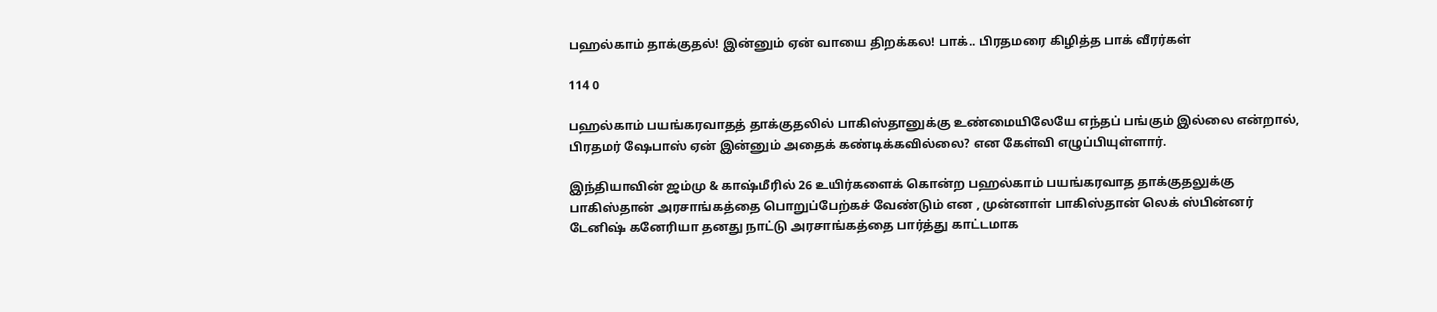பஹல்காம் தாக்குதல்! இன்னும் ஏன் வாயை திறக்கல! பாக்.. பிரதமரை கிழித்த பாக் வீரர்கள்

114 0

பஹல்காம் பயங்கரவாதத் தாக்குதலில் பாகிஸ்தானுக்கு உண்மையிலேயே எந்தப் பங்கும் இல்லை என்றால், பிரதமர் ஷேபாஸ் ஏன் இன்னும் அதைக் கண்டிக்கவில்லை? என கேள்வி எழுப்பியுள்ளார்.

இந்தியாவின் ஜம்மு & காஷ்மீரில் 26 உயிர்களைக் கொன்ற பஹல்காம் பயங்கரவாத தாக்குதலுக்கு பாகிஸ்தான் அரசாங்கத்தை பொறுப்பேற்கச் வேண்டும் என , முன்னாள் பாகிஸ்தான் லெக் ஸ்பின்னர் டேனிஷ் கனேரியா தனது நாட்டு அரசாங்கத்தை பார்த்து காட்டமாக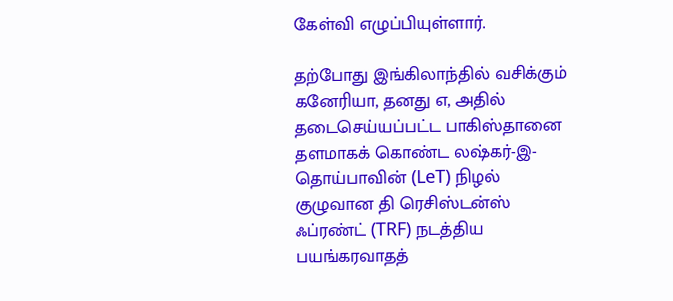கேள்வி எழுப்பியுள்ளார்.

தற்போது இங்கிலாந்தில் வசிக்கும் கனேரியா, தனது எ, அதில் தடைசெய்யப்பட்ட பாகிஸ்தானை தளமாகக் கொண்ட லஷ்கர்-இ-தொய்பாவின் (LeT) நிழல் குழுவான தி ரெசிஸ்டன்ஸ் ஃப்ரண்ட் (TRF) நடத்திய பயங்கரவாதத்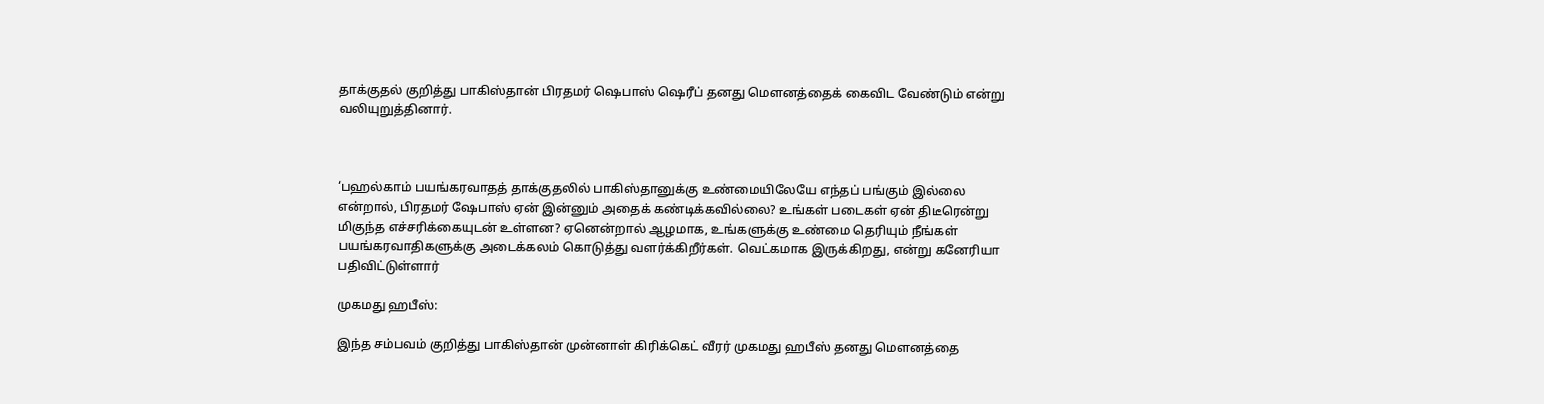தாக்குதல் குறித்து பாகிஸ்தான் பிரதமர் ஷெபாஸ் ஷெரீப் தனது மெளனத்தைக் கைவிட வேண்டும் என்று வலியுறுத்தினார்.



‘பஹல்காம் பயங்கரவாதத் தாக்குதலில் பாகிஸ்தானுக்கு உண்மையிலேயே எந்தப் பங்கும் இல்லை என்றால், பிரதமர் ஷேபாஸ் ஏன் இன்னும் அதைக் கண்டிக்கவில்லை? உங்கள் படைகள் ஏன் திடீரென்று மிகுந்த எச்சரிக்கையுடன் உள்ளன? ஏனென்றால் ஆழமாக, உங்களுக்கு உண்மை தெரியும் நீங்கள் பயங்கரவாதிகளுக்கு அடைக்கலம் கொடுத்து வளர்க்கிறீர்கள். வெட்கமாக இருக்கிறது, என்று கனேரியா பதிவிட்டுள்ளார்

முகமது ஹபீஸ்:

இந்த சம்பவம் குறித்து பாகிஸ்தான் முன்னாள் கிரிக்கெட் வீரர் முகமது ஹபீஸ் தனது மௌனத்தை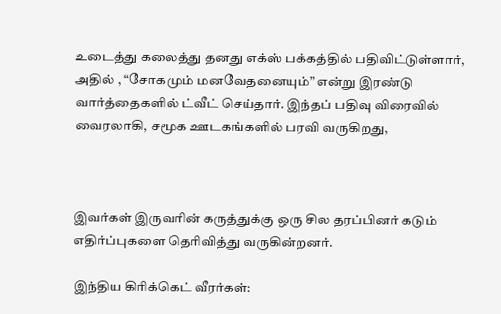உடைத்து கலைத்து தனது எக்ஸ் பக்கத்தில் பதிவிட்டுள்ளார், அதில் , “சோகமும் மனவேதனையும்” என்று இரண்டு வார்த்தைகளில் ட்வீட் செய்தார். இந்தப் பதிவு விரைவில் வைரலாகி, சமூக ஊடகங்களில் பரவி வருகிறது,



இவர்கள் இருவரின் கருத்துக்கு ஒரு சில தரப்பினர் கடும் எதிர்ப்புகளை தெரிவித்து வருகின்றனர்.

இந்திய கிரிக்கெட் வீரர்கள்: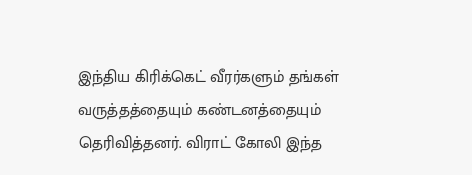இந்திய கிரிக்கெட் வீரர்களும் தங்கள் வருத்தத்தையும் கண்டனத்தையும் தெரிவித்தனர். விராட் கோலி இந்த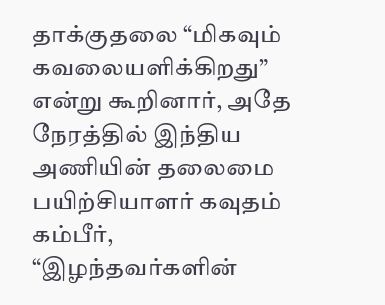தாக்குதலை “மிகவும் கவலையளிக்கிறது” என்று கூறினார், அதே நேரத்தில் இந்திய அணியின் தலைமை பயிற்சியாளர் கவுதம் கம்பீர், “இழந்தவர்களின்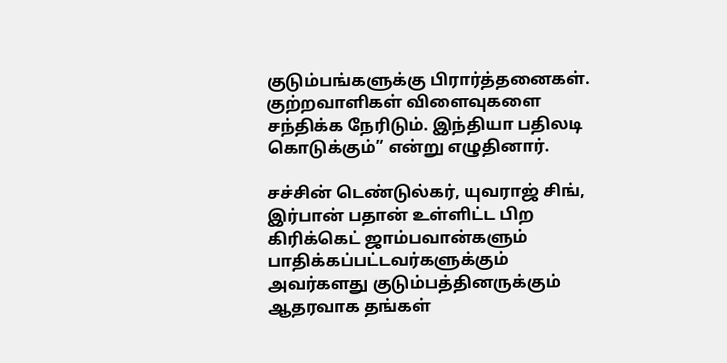குடும்பங்களுக்கு பிரார்த்தனைகள். குற்றவாளிகள் விளைவுகளை சந்திக்க நேரிடும். இந்தியா பதிலடி கொடுக்கும்” என்று எழுதினார்.

சச்சின் டெண்டுல்கர், யுவராஜ் சிங், இர்பான் பதான் உள்ளிட்ட பிற கிரிக்கெட் ஜாம்பவான்களும் பாதிக்கப்பட்டவர்களுக்கும் அவர்களது குடும்பத்தினருக்கும் ஆதரவாக தங்கள்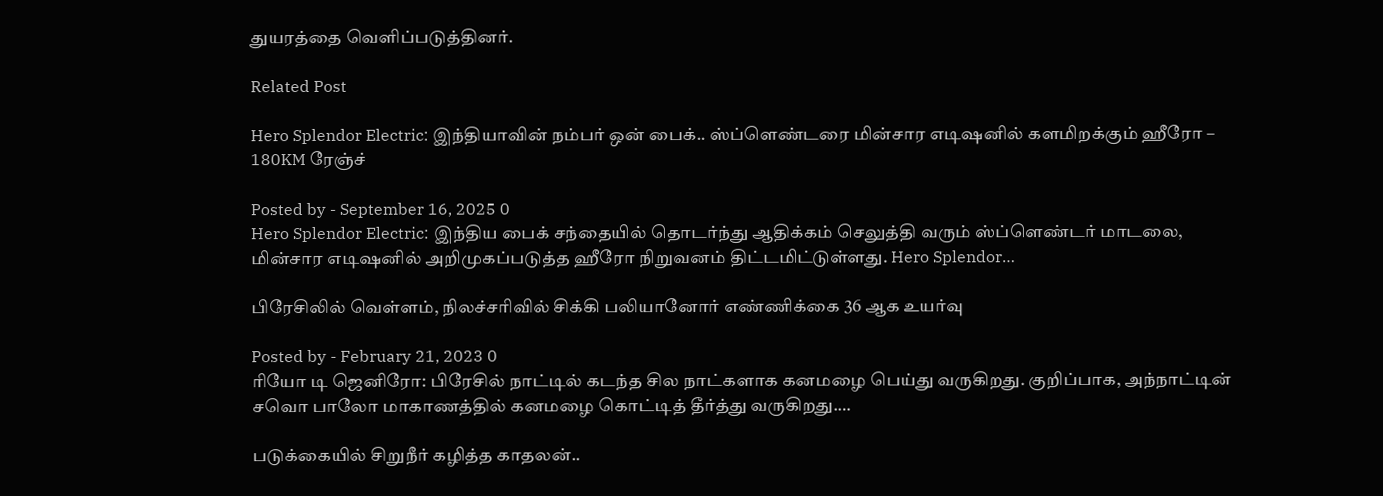துயரத்தை வெளிப்படுத்தினர்.

Related Post

Hero Splendor Electric: இந்தியாவின் நம்பர் ஒன் பைக்.. ஸ்ப்ளெண்டரை மின்சார எடிஷனில் களமிறக்கும் ஹீரோ – 180KM ரேஞ்ச்

Posted by - September 16, 2025 0
Hero Splendor Electric: இந்திய பைக் சந்தையில் தொடர்ந்து ஆதிக்கம் செலுத்தி வரும் ஸ்ப்ளெண்டர் மாடலை, மின்சார எடிஷனில் அறிமுகப்படுத்த ஹீரோ நிறுவனம் திட்டமிட்டுள்ளது. Hero Splendor…

பிரேசிலில் வெள்ளம், நிலச்சரிவில் சிக்கி பலியானோர் எண்ணிக்கை 36 ஆக உயர்வு

Posted by - February 21, 2023 0
ரியோ டி ஜெனிரோ: பிரேசில் நாட்டில் கடந்த சில நாட்களாக கனமழை பெய்து வருகிறது. குறிப்பாக, அந்நாட்டின் சவொ பாலோ மாகாணத்தில் கனமழை கொட்டித் தீர்த்து வருகிறது.…

படுக்கையில் சிறுநீர் கழித்த காதலன்..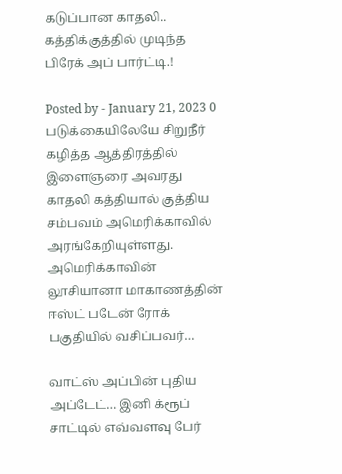கடுப்பான காதலி.. கத்திக்குத்தில் முடிந்த பிரேக் அப் பார்ட்டி.!

Posted by - January 21, 2023 0
படுக்கையிலேயே சிறுநீர் கழித்த ஆத்திரத்தில் இளைஞரை அவரது காதலி கத்தியால் குத்திய சம்பவம் அமெரிக்காவில் அரங்கேறியுள்ளது. அமெரிக்காவின் லூசியானா மாகாணத்தின் ஈஸ்ட் படேன் ரோக் பகுதியில் வசிப்பவர்…

வாட்ஸ் அப்பின் புதிய அப்டேட்… இனி க்ரூப் சாட்டில் எவ்வளவு பேர்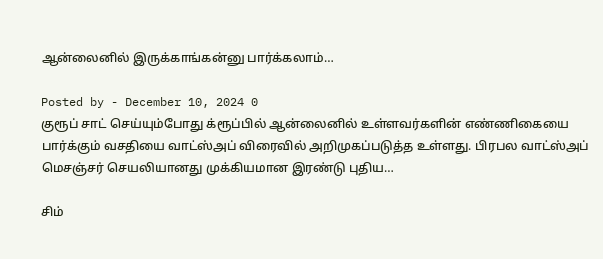ஆன்லைனில் இருக்காங்கன்னு பார்க்கலாம்…

Posted by - December 10, 2024 0
குரூப் சாட் செய்யும்போது க்ரூப்பில் ஆன்லைனில் உள்ளவர்களின் எண்ணிகையை பார்க்கும் வசதியை வாட்ஸ்அப் விரைவில் அறிமுகப்படுத்த உள்ளது. பிரபல வாட்ஸ்அப் மெசஞ்சர் செயலியானது முக்கியமான இரண்டு புதிய…

சிம்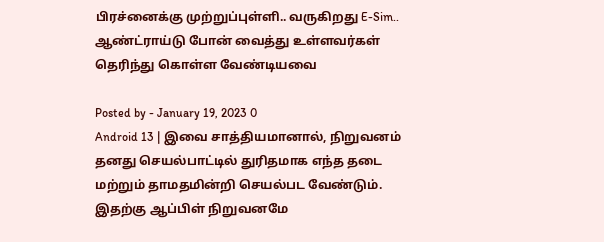பிரச்னைக்கு முற்றுப்புள்ளி.. வருகிறது E-Sim.. ஆண்ட்ராய்டு போன் வைத்து உள்ளவர்கள் தெரிந்து கொள்ள வேண்டியவை

Posted by - January 19, 2023 0
Android 13 | இவை சாத்தியமானால், நிறுவனம் தனது செயல்பாட்டில் துரிதமாக எந்த தடை மற்றும் தாமதமின்றி செயல்பட வேண்டும். இதற்கு ஆப்பிள் நிறுவனமே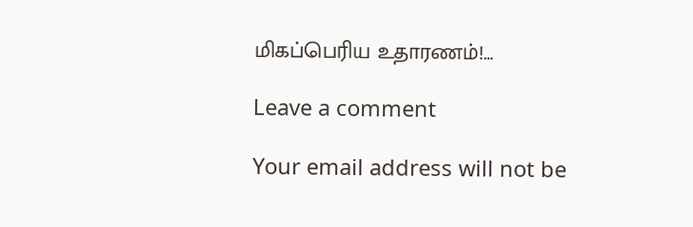மிகப்பெரிய உதாரணம்!…

Leave a comment

Your email address will not be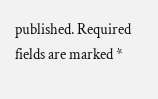published. Required fields are marked *